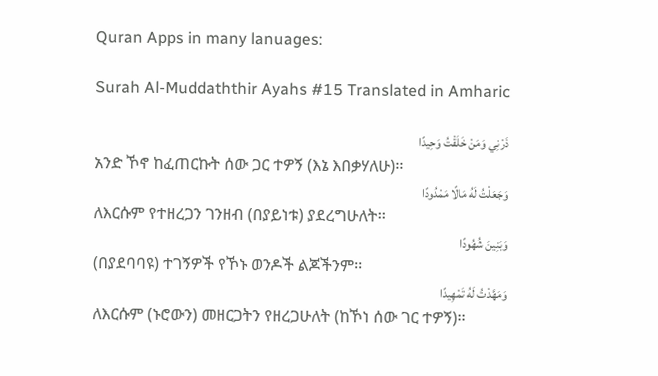Quran Apps in many lanuages:

Surah Al-Muddaththir Ayahs #15 Translated in Amharic

ذَرْنِي وَمَنْ خَلَقْتُ وَحِيدًا
አንድ ኾኖ ከፈጠርኩት ሰው ጋር ተዎኝ (እኔ እበቃሃለሁ)፡፡
وَجَعَلْتُ لَهُ مَالًا مَمْدُودًا
ለእርሱም የተዘረጋን ገንዘብ (በያይነቱ) ያደረግሁለት፡፡
وَبَنِينَ شُهُودًا
(በያደባባዩ) ተገኝዎች የኾኑ ወንዶች ልጆችንም፡፡
وَمَهَّدْتُ لَهُ تَمْهِيدًا
ለእርሱም (ኑሮውን) መዘርጋትን የዘረጋሁለት (ከኾነ ሰው ገር ተዎኝ)፡፡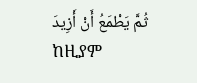ثُمَّ يَطْمَعُ أَنْ أَزِيدَ
ከዚያም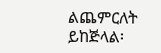ልጨምርለት ይከጅላል፡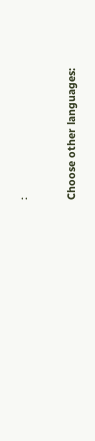፡

Choose other languages: